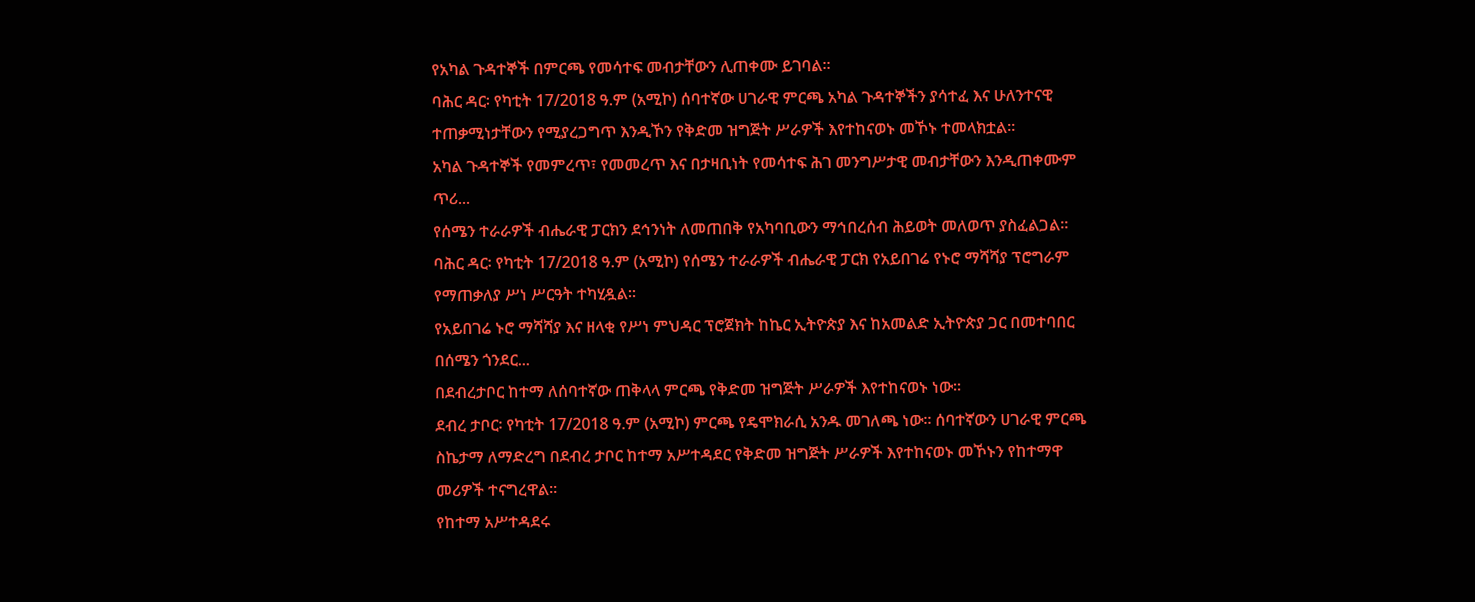የአካል ጉዳተኞች በምርጫ የመሳተፍ መብታቸውን ሊጠቀሙ ይገባል።
ባሕር ዳር፡ የካቲት 17/2018 ዓ.ም (አሚኮ) ሰባተኛው ሀገራዊ ምርጫ አካል ጉዳተኞችን ያሳተፈ እና ሁለንተናዊ ተጠቃሚነታቸውን የሚያረጋግጥ እንዲኾን የቅድመ ዝግጅት ሥራዎች እየተከናወኑ መኾኑ ተመላክቷል።
አካል ጉዳተኞች የመምረጥ፣ የመመረጥ እና በታዛቢነት የመሳተፍ ሕገ መንግሥታዊ መብታቸውን እንዲጠቀሙም ጥሪ...
የሰሜን ተራራዎች ብሔራዊ ፓርክን ደኅንነት ለመጠበቅ የአካባቢውን ማኅበረሰብ ሕይወት መለወጥ ያስፈልጋል።
ባሕር ዳር፡ የካቲት 17/2018 ዓ.ም (አሚኮ) የሰሜን ተራራዎች ብሔራዊ ፓርክ የአይበገሬ የኑሮ ማሻሻያ ፕሮግራም የማጠቃለያ ሥነ ሥርዓት ተካሂዷል።
የአይበገሬ ኑሮ ማሻሻያ እና ዘላቂ የሥነ ምህዳር ፕሮጀክት ከኬር ኢትዮጵያ እና ከአመልድ ኢትዮጵያ ጋር በመተባበር በሰሜን ጎንደር...
በደብረታቦር ከተማ ለሰባተኛው ጠቅላላ ምርጫ የቅድመ ዝግጅት ሥራዎች እየተከናወኑ ነው።
ደብረ ታቦር፡ የካቲት 17/2018 ዓ.ም (አሚኮ) ምርጫ የዴሞክራሲ አንዱ መገለጫ ነው። ሰባተኛውን ሀገራዊ ምርጫ ስኬታማ ለማድረግ በደብረ ታቦር ከተማ አሥተዳደር የቅድመ ዝግጅት ሥራዎች እየተከናወኑ መኾኑን የከተማዋ መሪዎች ተናግረዋል።
የከተማ አሥተዳደሩ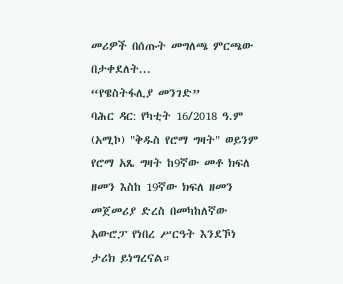መሪዎች በሰጡት መግለጫ ምርጫው በታቀደለት...
“የዌስትፋሊያ መንገድ”
ባሕር ዳር: የካቲት 16/2018 ዓ.ም (አሚኮ) "ቅዱስ የሮማ ግዛት" ወይንም የሮማ አጼ ግዛት ከ9ኛው መቶ ክፍለ ዘመን እስከ 19ኛው ክፍለ ዘመን መጀመሪያ ድረስ በመካከለኛው አውሮፓ የነበረ ሥርዓት እንደኾነ ታሪክ ይነግረናል።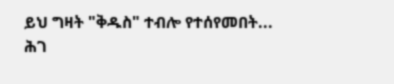ይህ ግዛት "ቅዱስ" ተብሎ የተሰየመበት...
ሕገ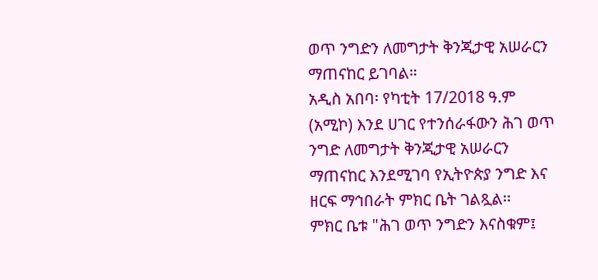ወጥ ንግድን ለመግታት ቅንጂታዊ አሠራርን ማጠናከር ይገባል።
አዲስ አበባ፡ የካቲት 17/2018 ዓ.ም (አሚኮ) እንደ ሀገር የተንሰራፋውን ሕገ ወጥ ንግድ ለመግታት ቅንጂታዊ አሠራርን ማጠናከር እንደሚገባ የኢትዮጵያ ንግድ እና ዘርፍ ማኅበራት ምክር ቤት ገልጿል፡፡
ምክር ቤቱ "ሕገ ወጥ ንግድን እናስቁም፤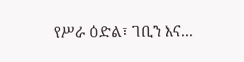የሥራ ዕድል፣ ገቢን እና...